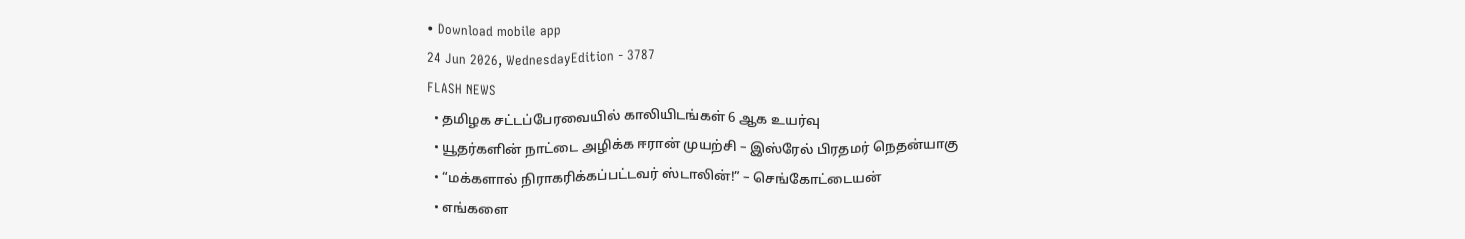• Download mobile app
24 Jun 2026, WednesdayEdition - 3787
FLASH NEWS
  • தமிழக சட்டப்பேரவையில் காலியிடங்கள் 6 ஆக உயர்வு
  • யூதர்களின் நாட்டை அழிக்க ஈரான் முயற்சி – இஸ்ரேல் பிரதமர் நெதன்யாகு
  • “மக்களால் நிராகரிக்கப்பட்டவர் ஸ்டாலின்!” – செங்கோட்டையன்
  • எங்களை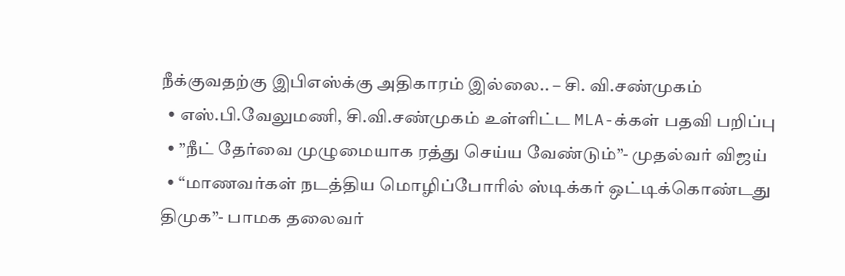நீக்குவதற்கு இபிஎஸ்க்கு அதிகாரம் இல்லை.. – சி. வி.சண்முகம்
  • எஸ்.பி.வேலுமணி, சி.வி.சண்முகம் உள்ளிட்ட MLA-க்கள் பதவி பறிப்பு
  • ”நீட் தேர்வை முழுமையாக ரத்து செய்ய வேண்டும்”- முதல்வர் விஜய்
  • “மாணவர்கள் நடத்திய மொழிப்போரில் ஸ்டிக்கர் ஒட்டிக்கொண்டது திமுக”- பாமக தலைவர்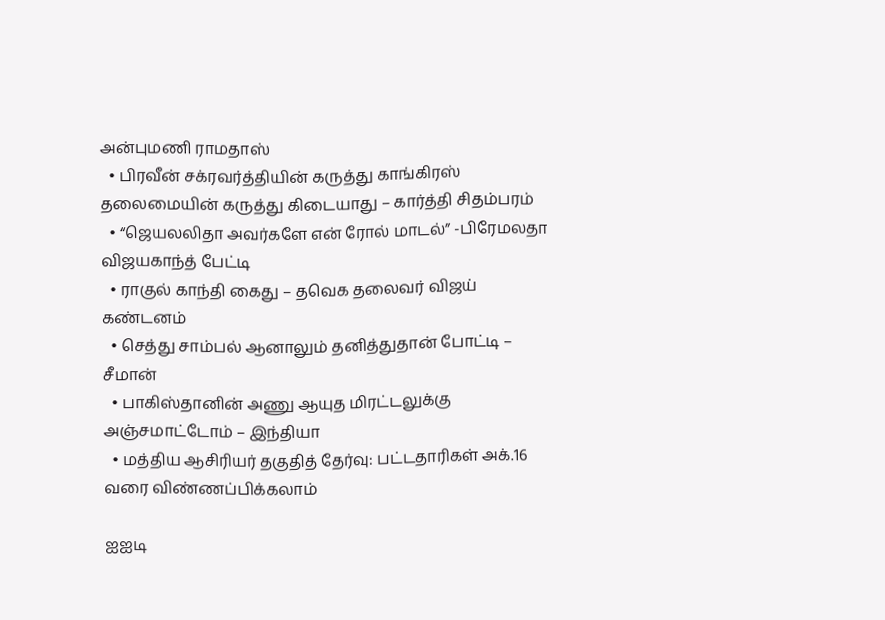அன்புமணி ராமதாஸ்
  • பிரவீன் சக்ரவர்த்தியின் கருத்து காங்கிரஸ் தலைமையின் கருத்து கிடையாது – கார்த்தி சிதம்பரம்
  • “ஜெயலலிதா அவர்களே என் ரோல் மாடல்” -பிரேமலதா விஜயகாந்த் பேட்டி
  • ராகுல் காந்தி கைது – தவெக தலைவர் விஜய் கண்டனம்
  • செத்து சாம்பல் ஆனாலும் தனித்துதான் போட்டி – சீமான்
  • பாகிஸ்தானின் அணு ஆயுத மிரட்டலுக்கு அஞ்சமாட்டோம் – இந்தியா
  • மத்திய ஆசிரியர் தகுதித் தேர்வு: பட்டதாரிகள் அக்.16 வரை விண்ணப்பிக்கலாம்

ஐஐடி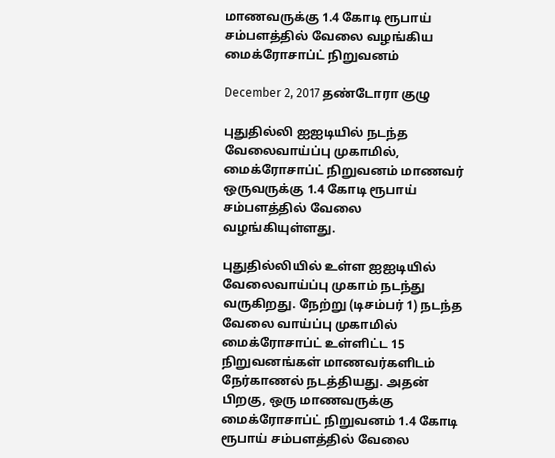மாணவருக்கு 1.4 கோடி ரூபாய் சம்பளத்தில் வேலை வழங்கிய மைக்ரோசாப்ட் நிறுவனம்

December 2, 2017 தண்டோரா குழு

புதுதில்லி ஐஐடியில் நடந்த வேலைவாய்ப்பு முகாமில், மைக்ரோசாப்ட் நிறுவனம் மாணவர் ஒருவருக்கு 1.4 கோடி ரூபாய் சம்பளத்தில் வேலை வழங்கியுள்ளது.

புதுதில்லியில் உள்ள ஐஐடியில் வேலைவாய்ப்பு முகாம் நடந்து வருகிறது. நேற்று (டிசம்பர் 1) நடந்த வேலை வாய்ப்பு முகாமில் மைக்ரோசாப்ட் உள்ளிட்ட 15 நிறுவனங்கள் மாணவர்களிடம் நேர்காணல் நடத்தியது. அதன் பிறகு, ஒரு மாணவருக்கு மைக்ரோசாப்ட் நிறுவனம் 1.4 கோடி ரூபாய் சம்பளத்தில் வேலை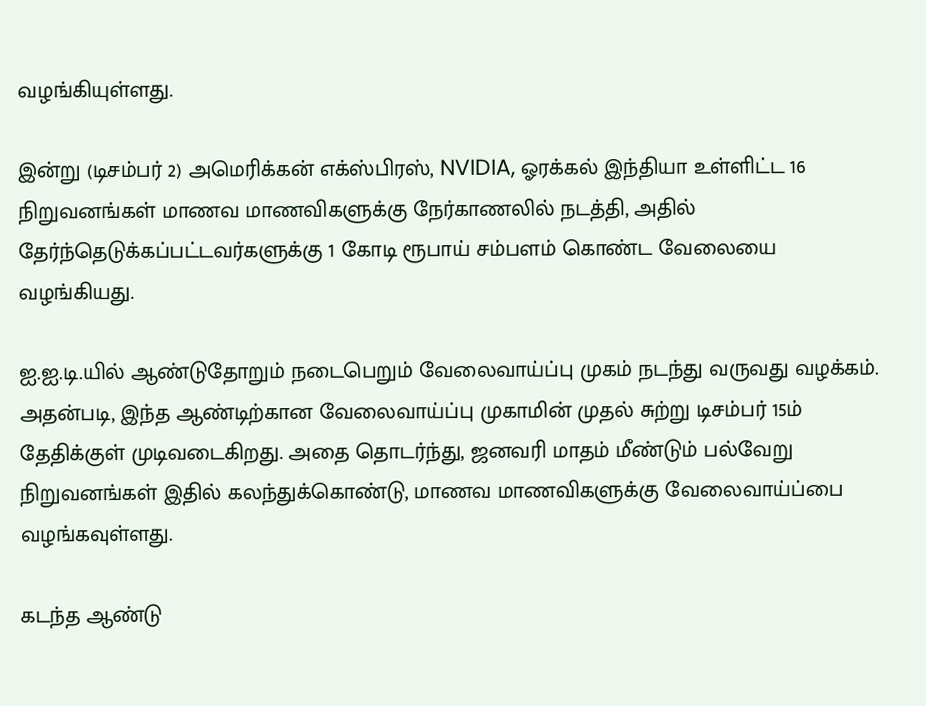வழங்கியுள்ளது.

இன்று (டிசம்பர் 2) அமெரிக்கன் எக்ஸ்பிரஸ், NVIDIA, ஓரக்கல் இந்தியா உள்ளிட்ட 16 நிறுவனங்கள் மாணவ மாணவிகளுக்கு நேர்காணலில் நடத்தி, அதில் தேர்ந்தெடுக்கப்பட்டவர்களுக்கு 1 கோடி ரூபாய் சம்பளம் கொண்ட வேலையை வழங்கியது.

ஐ.ஐ.டி.யில் ஆண்டுதோறும் நடைபெறும் வேலைவாய்ப்பு முகம் நடந்து வருவது வழக்கம். அதன்படி, இந்த ஆண்டிற்கான வேலைவாய்ப்பு முகாமின் முதல் சுற்று டிசம்பர் 15ம் தேதிக்குள் முடிவடைகிறது. அதை தொடர்ந்து, ஜனவரி மாதம் மீண்டும் பல்வேறு நிறுவனங்கள் இதில் கலந்துக்கொண்டு, மாணவ மாணவிகளுக்கு வேலைவாய்ப்பை வழங்கவுள்ளது.

கடந்த ஆண்டு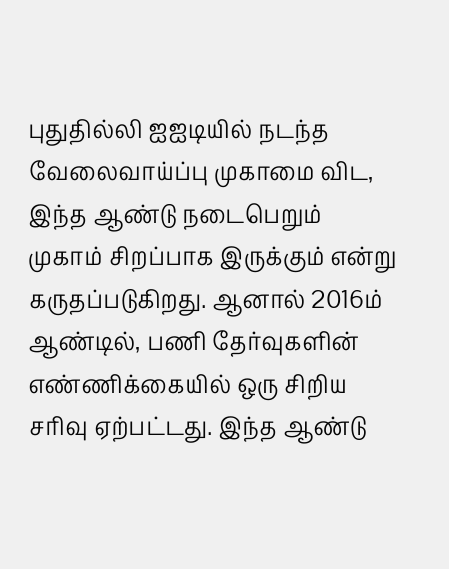புதுதில்லி ஐஐடியில் நடந்த வேலைவாய்ப்பு முகாமை விட, இந்த ஆண்டு நடைபெறும் முகாம் சிறப்பாக இருக்கும் என்று கருதப்படுகிறது. ஆனால் 2016ம் ஆண்டில், பணி தேர்வுகளின் எண்ணிக்கையில் ஒரு சிறிய சரிவு ஏற்பட்டது. இந்த ஆண்டு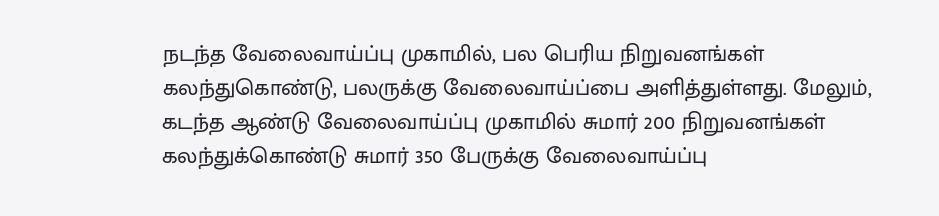நடந்த வேலைவாய்ப்பு முகாமில், பல பெரிய நிறுவனங்கள் கலந்துகொண்டு, பலருக்கு வேலைவாய்ப்பை அளித்துள்ளது. மேலும், கடந்த ஆண்டு வேலைவாய்ப்பு முகாமில் சுமார் 200 நிறுவனங்கள் கலந்துக்கொண்டு சுமார் 350 பேருக்கு வேலைவாய்ப்பு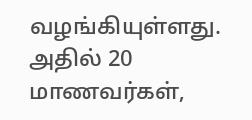வழங்கியுள்ளது. அதில் 20 மாணவர்கள்,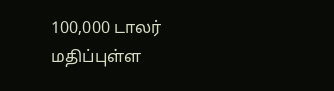100,000 டாலர் மதிப்புள்ள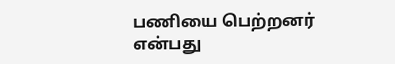பணியை பெற்றனர் என்பது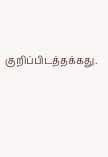குறிப்பிடத்தக்கது.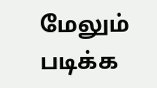மேலும் படிக்க